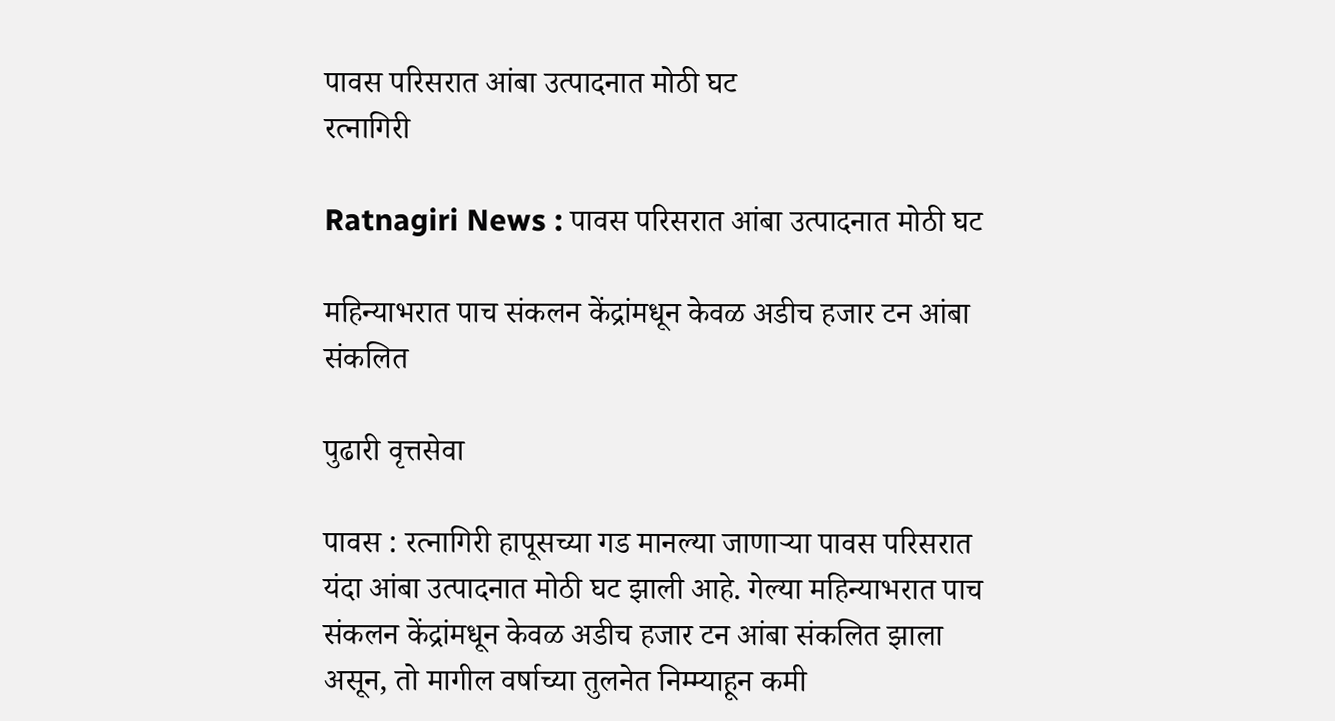पावस परिसरात आंबा उत्पादनात मोठी घट
रत्नागिरी

Ratnagiri News : पावस परिसरात आंबा उत्पादनात मोठी घट

महिन्याभरात पाच संकलन केंद्रांमधून केवळ अडीच हजार टन आंबा संकलित

पुढारी वृत्तसेवा

पावस : रत्नागिरी हापूसच्या गड मानल्या जाणाऱ्या पावस परिसरात यंदा आंबा उत्पादनात मोठी घट झाली आहे. गेल्या महिन्याभरात पाच संकलन केंद्रांमधून केवळ अडीच हजार टन आंबा संकलित झाला असून, तो मागील वर्षाच्या तुलनेत निम्म्याहून कमी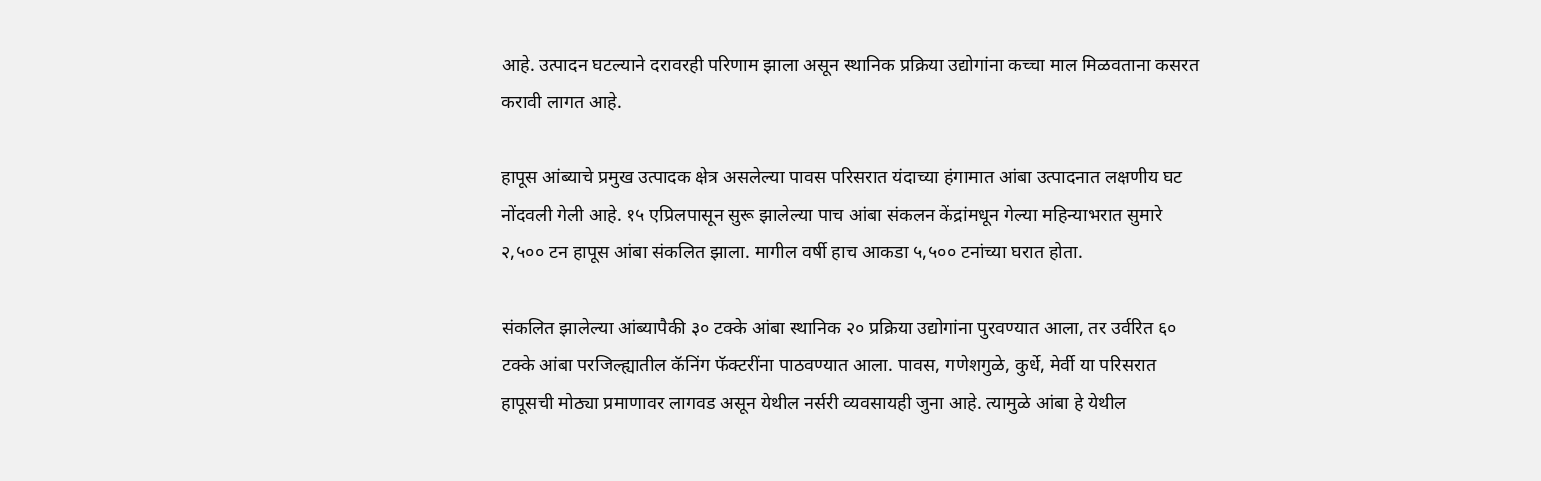आहे. उत्पादन घटल्याने दरावरही परिणाम झाला असून स्थानिक प्रक्रिया उद्योगांना कच्चा माल मिळवताना कसरत करावी लागत आहे.

हापूस आंब्याचे प्रमुख उत्पादक क्षेत्र असलेल्या पावस परिसरात यंदाच्या हंगामात आंबा उत्पादनात लक्षणीय घट नोंदवली गेली आहे. १५ एप्रिलपासून सुरू झालेल्या पाच आंबा संकलन केंद्रांमधून गेल्या महिन्याभरात सुमारे २,५०० टन हापूस आंबा संकलित झाला. मागील वर्षी हाच आकडा ५,५०० टनांच्या घरात होता.

संकलित झालेल्या आंब्यापैकी ३० टक्के आंबा स्थानिक २० प्रक्रिया उद्योगांना पुरवण्यात आला, तर उर्वरित ६० टक्के आंबा परजिल्ह्यातील कॅनिंग फॅक्टरींना पाठवण्यात आला. पावस, गणेशगुळे, कुर्धे, मेर्वी या परिसरात हापूसची मोठ्या प्रमाणावर लागवड असून येथील नर्सरी व्यवसायही जुना आहे. त्यामुळे आंबा हे येथील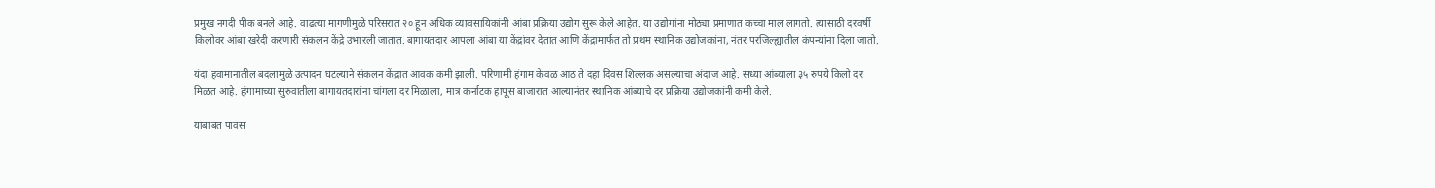प्रमुख नगदी पीक बनले आहे. वाढत्या मागणीमुळे परिसरात २० हून अधिक व्यावसायिकांनी आंबा प्रक्रिया उद्योग सुरू केले आहेत. या उद्योगांना मोठ्या प्रमाणात कच्चा माल लागतो. त्यासाठी दरवर्षी किलोवर आंबा खरेदी करणारी संकलन केंद्रे उभारली जातात. बागायतदार आपला आंबा या केंद्रांवर देतात आणि केंद्रामार्फत तो प्रथम स्थानिक उद्योजकांना, नंतर परजिल्ह्यातील कंपन्यांना दिला जातो.

यंदा हवामानातील बदलामुळे उत्पादन घटल्याने संकलन केंद्रात आवक कमी झाली. परिणामी हंगाम केवळ आठ ते दहा दिवस शिल्लक असल्याचा अंदाज आहे. सध्या आंब्याला ३५ रुपये किलो दर मिळत आहे. हंगामाच्या सुरुवातीला बागायतदारांना चांगला दर मिळाला, मात्र कर्नाटक हापूस बाजारात आल्यानंतर स्थानिक आंब्याचे दर प्रक्रिया उद्योजकांनी कमी केले.

याबाबत पावस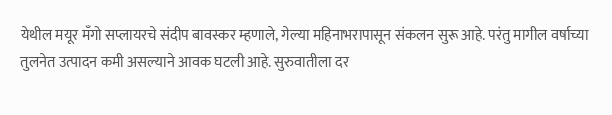येथील मयूर मँगो सप्लायरचे संदीप बावस्कर म्हणाले, गेल्या महिनाभरापासून संकलन सुरू आहे. परंतु मागील वर्षाच्या तुलनेत उत्पादन कमी असल्याने आवक घटली आहे. सुरुवातीला दर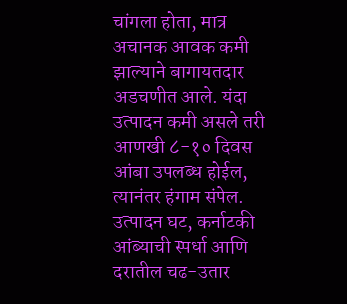चांगला होता, मात्र अचानक आवक कमी झाल्याने बागायतदार अडचणीत आले. यंदा उत्पादन कमी असले तरी आणखी ८-१० दिवस आंबा उपलब्ध होईल, त्यानंतर हंगाम संपेल. उत्पादन घट, कर्नाटकी आंब्याची स्पर्धा आणि दरातील चढ-उतार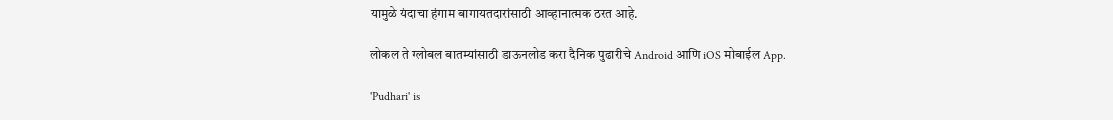यामुळे यंदाचा हंगाम बागायतदारांसाठी आव्हानात्मक ठरत आहे.

लोकल ते ग्लोबल बातम्यांसाठी डाऊनलोड करा दैनिक पुढारीचे Android आणि iOS मोबाईल App.

'Pudhari' is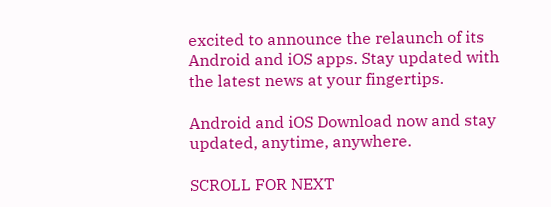excited to announce the relaunch of its Android and iOS apps. Stay updated with the latest news at your fingertips.

Android and iOS Download now and stay updated, anytime, anywhere.

SCROLL FOR NEXT